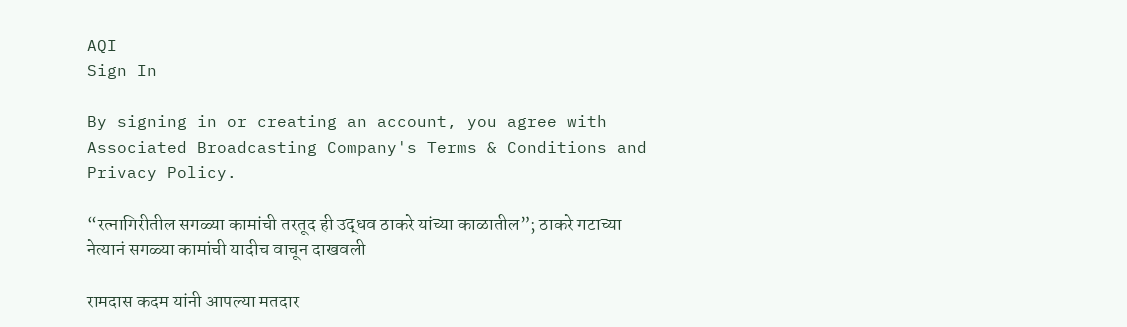AQI
Sign In

By signing in or creating an account, you agree with Associated Broadcasting Company's Terms & Conditions and Privacy Policy.

“रत्नागिरीतील सगळ्या कामांची तरतूद ही उद्धव ठाकरे यांच्या काळातील”; ठाकरे गटाच्या नेत्यानं सगळ्या कामांची यादीच वाचून दाखवली

रामदास कदम यांनी आपल्या मतदार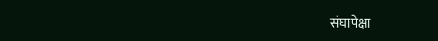संघापेक्षा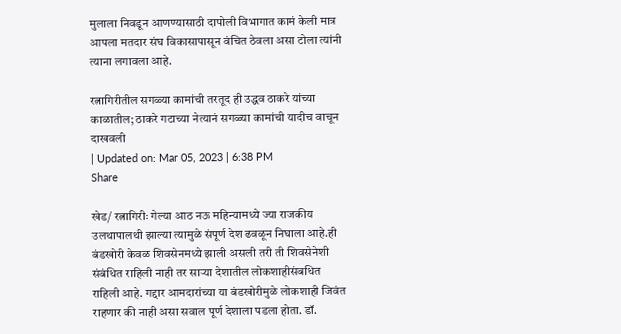मुलाला निवडून आणण्यासाठी दापोली विभागात कामं केली मात्र आपला मतदार संघ विकासापासून वंचित ठेवला असा टोला त्यांनी त्याना लगावला आहे.

रत्नागिरीतील सगळ्या कामांची तरतूद ही उद्धव ठाकरे यांच्या काळातील; ठाकरे गटाच्या नेत्यानं सगळ्या कामांची यादीच वाचून दाखवली
| Updated on: Mar 05, 2023 | 6:38 PM
Share

खेड/ रत्नागिरीः गेल्या आठ नऊ महिन्यामध्ये ज्या राजकीय उलथापालथी झाल्या त्यामुळे संपूर्ण देश ढवळून निघाला आहे.ही बंडखोरी केवळ शिवसेनमध्ये झाली असली तरी ती शिवसेनेशी संबंधित राहिली नाही तर साऱ्या देशातील लोकशाहीसंबधित राहिली आहे. गद्दार आमदारांच्या या बंडखोरीमुळे लोकशाही जिवंत राहणार की नाही असा सवाल पूर्ण देशाला पडला होता. डॉ.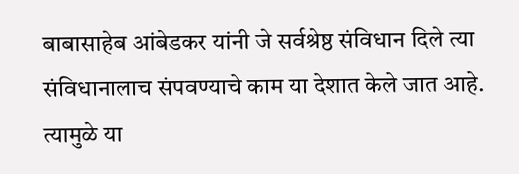बाबासाहेब आंबेडकर यांनी जे सर्वश्रेष्ठ संविधान दिले त्या संविधानालाच संपवण्याचे काम या देशात केले जात आहे. त्यामुळे या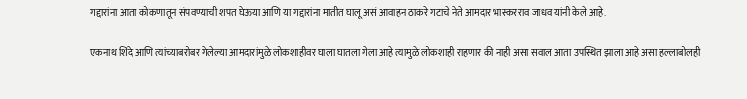गद्दारांना आता कोकणातून संपवण्याची शपत घेऊया आणि या गद्दारांना मातीत घालू असं आवाहन ठाकरे गटाचे नेते आमदार भास्करराव जाधव यांनी केले आहे.

एकनाथ शिंदे आणि त्यांच्याबरोबर गेलेल्या आमदारांमुळे लोकशाहीवर घाला घातला गेला आहे त्यामुळे लोकशाही राहणार की नाही असा सवाल आता उपस्थित झाला आहे असा हल्लाबोलही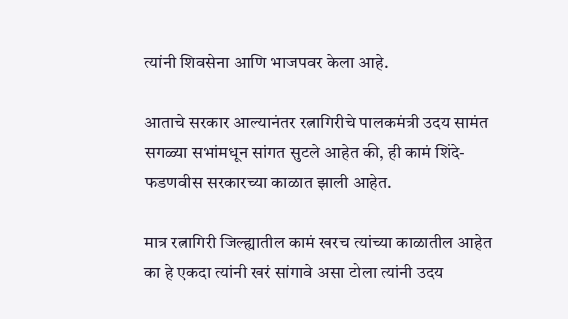त्यांनी शिवसेना आणि भाजपवर केला आहे.

आताचे सरकार आल्यानंतर रत्नागिरीचे पालकमंत्री उदय सामंत सगळ्या सभांमधून सांगत सुटले आहेत की, ही कामं शिंदे-फडणवीस सरकारच्या काळात झाली आहेत.

मात्र रत्नागिरी जिल्ह्यातील कामं खरच त्यांच्या काळातील आहेत का हे एकदा त्यांनी खरं सांगावे असा टोला त्यांनी उदय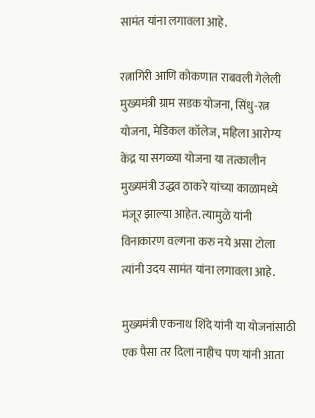सामंत यांना लगावला आहे.

रत्नागिरी आणि कोकणात राबवली गेलेली मुख्यमंत्री ग्राम सडक योजना, सिंधु-रत्न योजना, मेडिकल कॉलेज, महिला आरोग्य केंद्र या सगळ्या योजना या तत्कालीन मुख्यमंत्री उद्धव ठाकरे यांच्या काळामध्ये मंजूर झाल्या आहेत. त्यामुळे यांनी विनाकारण वल्गना करु नये असा टोला त्यांनी उदय सामंत यांना लगावला आहे.

मुख्यमंत्री एकनाथ शिंदे यांनी या योजनांसाठी एक पैसा तर दिला नाहीच पण यांनी आता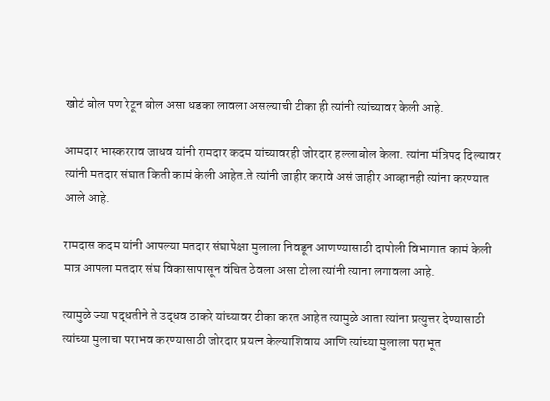खोटं बोल पण रेटून बोल असा धडका लावला असल्याची टीका ही त्यांनी त्यांच्यावर केली आहे.

आमदार भास्करराव जाधव यांनी रामदार कदम यांच्यावरही जोरदार हल्लाबोल केला. त्यांना मंत्रिपद दिल्यावर त्यांनी मतदार संघात किती कामं केली आहेत.ते त्यांनी जाहीर करावे असं जाहीर आव्हानही त्यांना करण्यात आले आहे.

रामदास कदम यांनी आपल्या मतदार संघापेक्षा मुलाला निवडून आणण्यासाठी दापोली विभागात कामं केली मात्र आपला मतदार संघ विकासापासून वंचित ठेवला असा टोला त्यांनी त्याना लगावला आहे.

त्यामुळे ज्या पद्धतीने ते उद्धव ठाकरे यांच्यावर टीका करत आहेत त्यामुळे आता त्यांना प्रत्युत्तर देण्यासाठी त्यांच्या मुलाचा पराभव करण्यासाठी जोरदार प्रयत्न केल्याशिवाय आणि त्यांच्या मुलाला पराभूत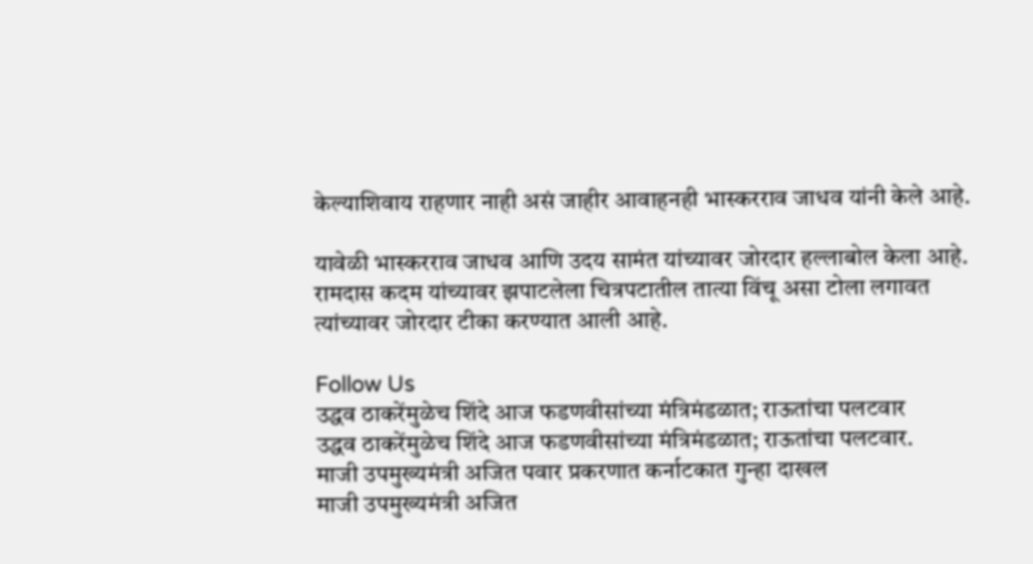केल्याशिवाय राहणार नाही असं जाहीर आवाहनही भास्करराव जाधव यांनी केले आहे.

यावेळी भास्करराव जाधव आणि उदय सामंत यांच्यावर जोरदार हल्लाबोल केला आहे. रामदास कदम यांच्यावर झपाटलेला चित्रपटातील तात्या विंचू असा टोला लगावत त्यांच्यावर जोरदार टीका करण्यात आली आहे.

Follow Us
उद्धव ठाकरेंमुळेच शिंदे आज फडणवीसांच्या मंत्रिमंडळात; राऊतांचा पलटवार
उद्धव ठाकरेंमुळेच शिंदे आज फडणवीसांच्या मंत्रिमंडळात; राऊतांचा पलटवार.
माजी उपमुख्यमंत्री अजित पवार प्रकरणात कर्नाटकात गुन्हा दाखल
माजी उपमुख्यमंत्री अजित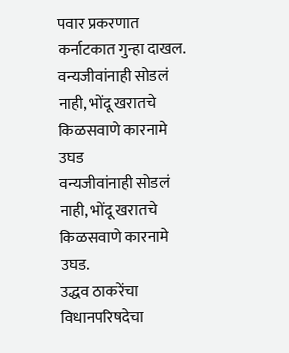पवार प्रकरणात कर्नाटकात गुन्हा दाखल.
वन्यजीवांनाही सोडलं नाही, भोंदू खरातचे किळसवाणे कारनामे उघड
वन्यजीवांनाही सोडलं नाही, भोंदू खरातचे किळसवाणे कारनामे उघड.
उद्धव ठाकरेंचा विधानपरिषदेचा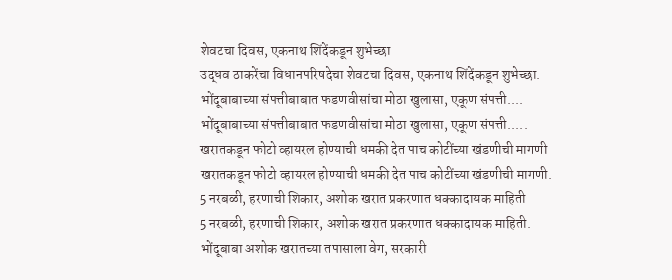शेवटचा दिवस, एकनाथ शिंदेंकडून शुभेच्छा
उद्धव ठाकरेंचा विधानपरिषदेचा शेवटचा दिवस, एकनाथ शिंदेंकडून शुभेच्छा.
भोंदूबाबाच्या संपत्तीबाबात फडणवीसांचा मोठा खुलासा, एकूण संपत्ती....
भोंदूबाबाच्या संपत्तीबाबात फडणवीसांचा मोठा खुलासा, एकूण संपत्ती.....
खरातकडून फोटो व्हायरल होण्याची धमकी देत पाच कोटींच्या खंडणीची मागणी
खरातकडून फोटो व्हायरल होण्याची धमकी देत पाच कोटींच्या खंडणीची मागणी.
5 नरबळी, हरणाची शिकार, अशोक खरात प्रकरणात धक्कादायक माहिती
5 नरबळी, हरणाची शिकार, अशोक खरात प्रकरणात धक्कादायक माहिती.
भोंदूबाबा अशोक खरातच्या तपासाला वेग, सरकारी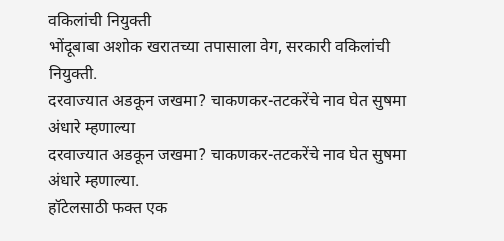वकिलांची नियुक्ती
भोंदूबाबा अशोक खरातच्या तपासाला वेग, सरकारी वकिलांची नियुक्ती.
दरवाज्यात अडकून जखमा? चाकणकर-तटकरेंचे नाव घेत सुषमा अंधारे म्हणाल्या
दरवाज्यात अडकून जखमा? चाकणकर-तटकरेंचे नाव घेत सुषमा अंधारे म्हणाल्या.
हॉटेलसाठी फक्त एक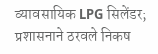व्यावसायिक LPG सिलेंडर; प्रशासनाने ठरवले निकष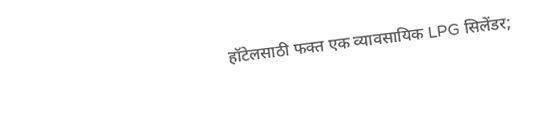हॉटेलसाठी फक्त एक व्यावसायिक LPG सिलेंडर;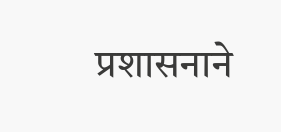प्रशासनाने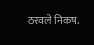ठरवले निकष.